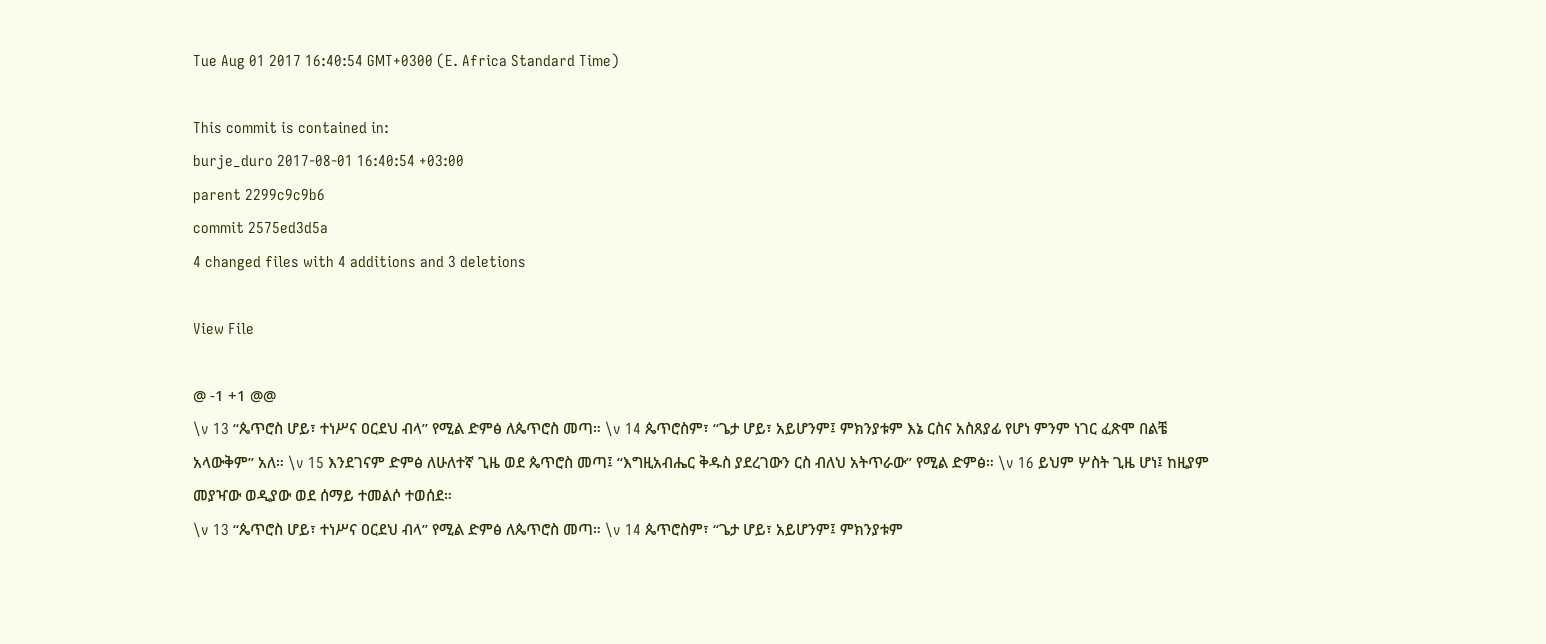Tue Aug 01 2017 16:40:54 GMT+0300 (E. Africa Standard Time)

This commit is contained in:
burje_duro 2017-08-01 16:40:54 +03:00
parent 2299c9c9b6
commit 2575ed3d5a
4 changed files with 4 additions and 3 deletions

View File

@ -1 +1 @@
\v 13 “ጴጥሮስ ሆይ፣ ተነሥና ዐርደህ ብላ” የሚል ድምፅ ለጴጥሮስ መጣ። \v 14 ጴጥሮስም፣ “ጌታ ሆይ፣ አይሆንም፤ ምክንያቱም እኔ ርስና አስጸያፊ የሆነ ምንም ነገር ፈጽሞ በልቼ አላውቅም” አለ። \v 15 እንደገናም ድምፅ ለሁለተኛ ጊዜ ወደ ጴጥሮስ መጣ፤ “እግዚአብሔር ቅዱስ ያደረገውን ርስ ብለህ አትጥራው” የሚል ድምፅ። \v 16 ይህም ሦስት ጊዜ ሆነ፤ ከዚያም መያዣው ወዲያው ወደ ሰማይ ተመልሶ ተወሰደ።
\v 13 “ጴጥሮስ ሆይ፣ ተነሥና ዐርደህ ብላ” የሚል ድምፅ ለጴጥሮስ መጣ። \v 14 ጴጥሮስም፣ “ጌታ ሆይ፣ አይሆንም፤ ምክንያቱም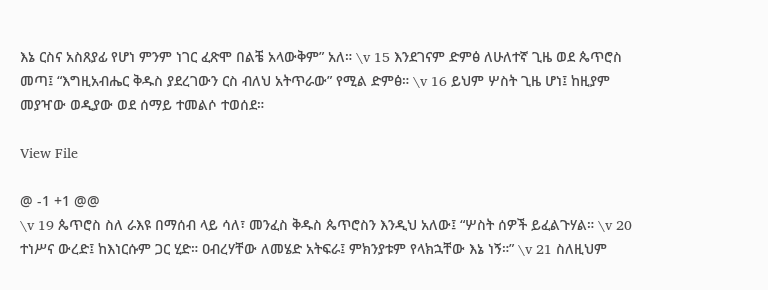እኔ ርስና አስጸያፊ የሆነ ምንም ነገር ፈጽሞ በልቼ አላውቅም” አለ። \v 15 እንደገናም ድምፅ ለሁለተኛ ጊዜ ወደ ጴጥሮስ መጣ፤ “እግዚአብሔር ቅዱስ ያደረገውን ርስ ብለህ አትጥራው” የሚል ድምፅ። \v 16 ይህም ሦስት ጊዜ ሆነ፤ ከዚያም መያዣው ወዲያው ወደ ሰማይ ተመልሶ ተወሰደ።

View File

@ -1 +1 @@
\v 19 ጴጥሮስ ስለ ራእዩ በማሰብ ላይ ሳለ፣ መንፈስ ቅዱስ ጴጥሮስን እንዲህ አለው፤ “ሦስት ሰዎች ይፈልጉሃል። \v 20 ተነሥና ውረድ፤ ከእነርሱም ጋር ሂድ። ዐብረሃቸው ለመሄድ አትፍራ፤ ምክንያቱም የላክኋቸው እኔ ነኝ።” \v 21 ስለዚህም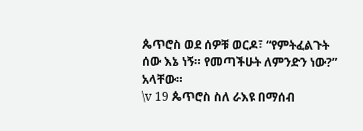ጴጥሮስ ወደ ሰዎቹ ወርዶ፣ “የምትፈልጉት ሰው እኔ ነኝ። የመጣችሁት ለምንድን ነው?” አላቸው።
\v 19 ጴጥሮስ ስለ ራእዩ በማሰብ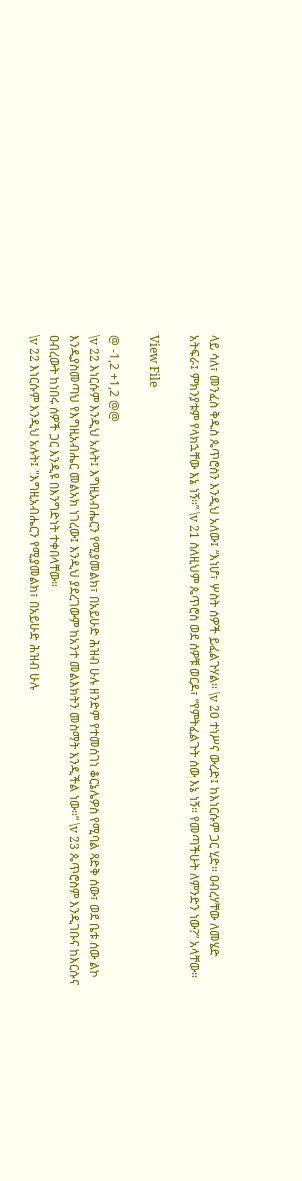ላይ ሳለ፣ መንፈስ ቅዱስ ጴጥሮስን እንዲህ አለው፤ “እነሆ፣ ሦስት ሰዎች ይፈልጉሃል። \v 20 ተነሥና ውረድ፤ ከእነርሱም ጋር ሂድ። ዐብረሃቸው ለመሄድ አትፍራ፤ ምክንያቱም የላክኋቸው እኔ ነኝ።” \v 21 ስለዚህም ጴጥሮስ ወደ ሰዎቹ ወርዶ፣ “የምትፈልጉት ሰው እኔ ነኝ። የመጣችሁት ለምንድን ነው?” አላቸው።

View File

@ -1,2 +1,2 @@
\v 22 እነርሱም እንዲህ አሉት፤ እግዚአብሔርን የሚያመልክ፣ በአይሁድ ሕዝብ ሁሉ ዘንድም የተመሰገነ ቆርኔሌዎስ የሚባል ጻድቅ ሰው፣ ወደ ቤቱ ሰው ልኮ እንዲያስመጣህ የእግዚአብሔር መልአክ ነገረው፤ እንዲህ ያደረገውም ከአንተ መልእክትን መስማት እንዲችል ነው።” \v 23 ጴጥሮስም እንዲገቡና ከእርሱና ዐብረውት ከነበሩ ሰዎች ጋር እንዲዩ በእንግድነት ተቀበላቸው።
\v 22 እነርሱም እንዲህ አሉት፤ "እግዚአብሔርን የሚያመልክ፣ በአይሁድ ሕዝብ ሁሉ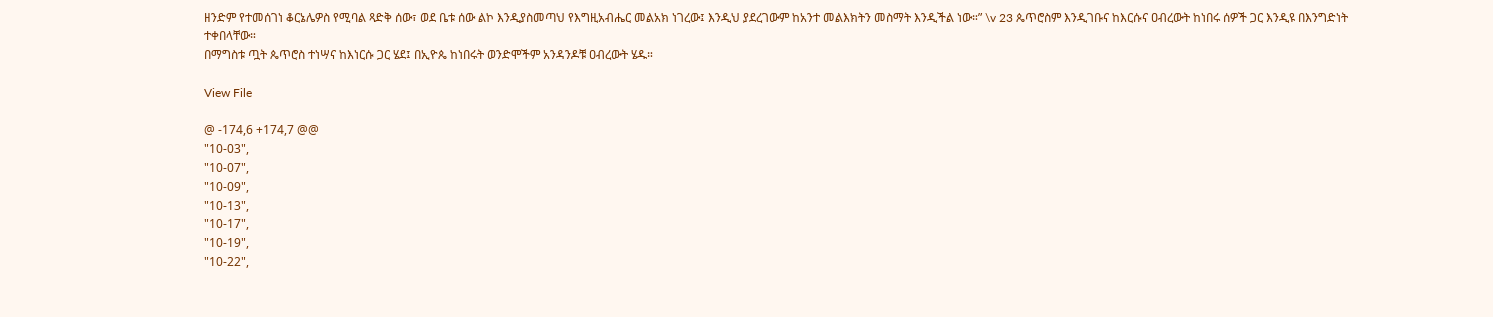ዘንድም የተመሰገነ ቆርኔሌዎስ የሚባል ጻድቅ ሰው፣ ወደ ቤቱ ሰው ልኮ እንዲያስመጣህ የእግዚአብሔር መልአክ ነገረው፤ እንዲህ ያደረገውም ከአንተ መልእክትን መስማት እንዲችል ነው።” \v 23 ጴጥሮስም እንዲገቡና ከእርሱና ዐብረውት ከነበሩ ሰዎች ጋር እንዲዩ በእንግድነት ተቀበላቸው።
በማግስቱ ጧት ጴጥሮስ ተነሣና ከእነርሱ ጋር ሄደ፤ በኢዮጴ ከነበሩት ወንድሞችም አንዳንዶቹ ዐብረውት ሄዱ።

View File

@ -174,6 +174,7 @@
"10-03",
"10-07",
"10-09",
"10-13",
"10-17",
"10-19",
"10-22",